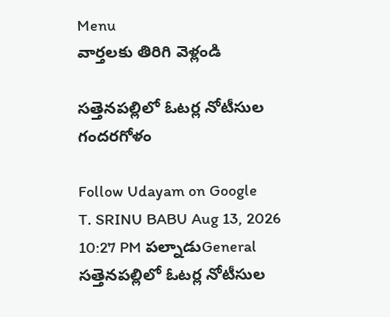Menu
వార్తలకు తిరిగి వెళ్లండి

సత్తెనపల్లిలో ఓటర్ల నోటీసుల గందరగోళం

Follow Udayam on Google
T. SRINU BABU Aug 13, 2026 10:27 PM పల్నాడుGeneral
సత్తెనపల్లిలో ఓటర్ల నోటీసుల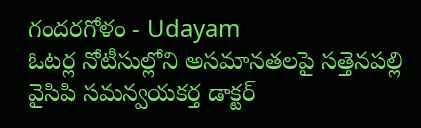గందరగోళం - Udayam
ఓటర్ల నోటీసుల్లోని అసమానతలపై సత్తెనపల్లి వైసిపి సమన్వయకర్త డాక్టర్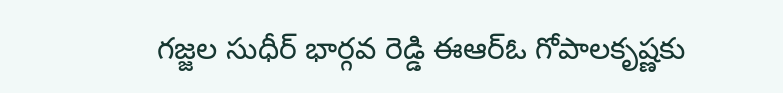గజ్జల సుధీర్ భార్గవ రెడ్డి ఈఆర్‌ఓ గోపాలకృష్ణకు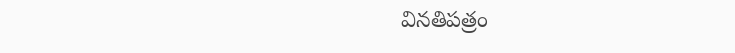వినతిపత్రం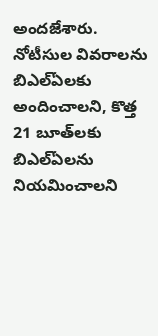అందజేశారు. నోటీసుల వివరాలను బిఎల్‌ఏలకు అందించాలని, కొత్త 21 బూత్‌లకు బిఎల్‌ఏలను నియమించాలని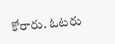కోరారు. ఓటరు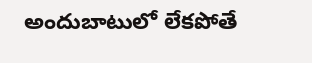అందుబాటులో లేకపోతే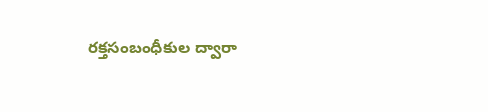రక్తసంబంధీకుల ద్వారా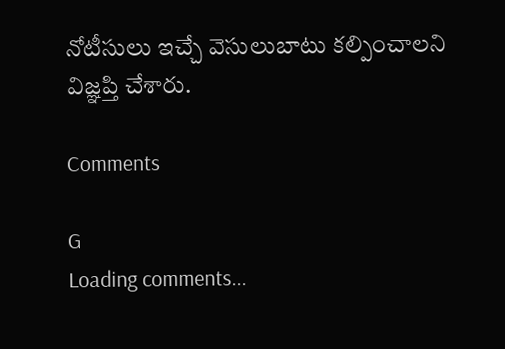నోటీసులు ఇచ్చే వెసులుబాటు కల్పించాలని విజ్ఞప్తి చేశారు.

Comments

G
Loading comments...